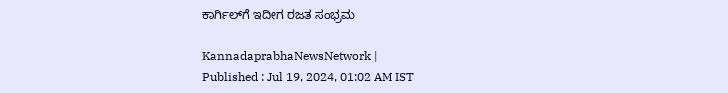ಕಾರ್ಗಿಲ್‌ಗೆ ಇದೀಗ ರಜತ ಸಂಭ್ರಮ

KannadaprabhaNewsNetwork |
Published : Jul 19, 2024, 01:02 AM IST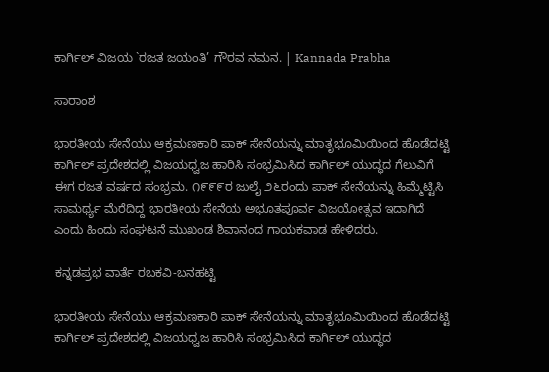ಕಾರ್ಗಿಲ್ ವಿಜಯ `ರಜತ ಜಯಂತಿ’ ಗೌರವ ನಮನ. | Kannada Prabha

ಸಾರಾಂಶ

ಭಾರತೀಯ ಸೇನೆಯು ಆಕ್ರಮಣಕಾರಿ ಪಾಕ್ ಸೇನೆಯನ್ನು ಮಾತೃಭೂಮಿಯಿಂದ ಹೊಡೆದಟ್ಟಿ ಕಾರ್ಗಿಲ್ ಪ್ರದೇಶದಲ್ಲಿ ವಿಜಯಧ್ವಜ ಹಾರಿಸಿ ಸಂಭ್ರಮಿಸಿದ ಕಾರ್ಗಿಲ್ ಯುದ್ಧದ ಗೆಲುವಿಗೆ ಈಗ ರಜತ ವರ್ಷದ ಸಂಭ್ರಮ. ೧೯೯೯ರ ಜುಲೈ ೨೬ರಂದು ಪಾಕ್ ಸೇನೆಯನ್ನು ಹಿಮ್ಮೆಟ್ಟಿಸಿ ಸಾಮರ್ಥ್ಯ ಮೆರೆದಿದ್ದ ಭಾರತೀಯ ಸೇನೆಯ ಅಭೂತಪೂರ್ವ ವಿಜಯೋತ್ಸವ ಇದಾಗಿದೆ ಎಂದು ಹಿಂದು ಸಂಘಟನೆ ಮುಖಂಡ ಶಿವಾನಂದ ಗಾಯಕವಾಡ ಹೇಳಿದರು.

ಕನ್ನಡಪ್ರಭ ವಾರ್ತೆ ರಬಕವಿ-ಬನಹಟ್ಟಿ

ಭಾರತೀಯ ಸೇನೆಯು ಆಕ್ರಮಣಕಾರಿ ಪಾಕ್ ಸೇನೆಯನ್ನು ಮಾತೃಭೂಮಿಯಿಂದ ಹೊಡೆದಟ್ಟಿ ಕಾರ್ಗಿಲ್ ಪ್ರದೇಶದಲ್ಲಿ ವಿಜಯಧ್ವಜ ಹಾರಿಸಿ ಸಂಭ್ರಮಿಸಿದ ಕಾರ್ಗಿಲ್ ಯುದ್ಧದ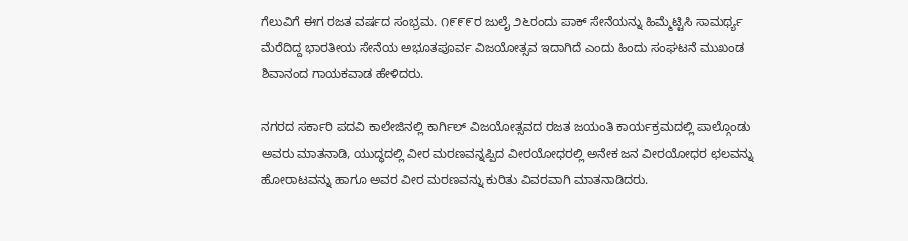ಗೆಲುವಿಗೆ ಈಗ ರಜತ ವರ್ಷದ ಸಂಭ್ರಮ. ೧೯೯೯ರ ಜುಲೈ ೨೬ರಂದು ಪಾಕ್ ಸೇನೆಯನ್ನು ಹಿಮ್ಮೆಟ್ಟಿಸಿ ಸಾಮರ್ಥ್ಯ ಮೆರೆದಿದ್ದ ಭಾರತೀಯ ಸೇನೆಯ ಅಭೂತಪೂರ್ವ ವಿಜಯೋತ್ಸವ ಇದಾಗಿದೆ ಎಂದು ಹಿಂದು ಸಂಘಟನೆ ಮುಖಂಡ ಶಿವಾನಂದ ಗಾಯಕವಾಡ ಹೇಳಿದರು.

ನಗರದ ಸರ್ಕಾರಿ ಪದವಿ ಕಾಲೇಜಿನಲ್ಲಿ ಕಾರ್ಗಿಲ್ ವಿಜಯೋತ್ಸವದ ರಜತ ಜಯಂತಿ ಕಾರ್ಯಕ್ರಮದಲ್ಲಿ ಪಾಲ್ಗೊಂಡು ಅವರು ಮಾತನಾಡಿ, ಯುದ್ಧದಲ್ಲಿ ವೀರ ಮರಣವನ್ನಪ್ಪಿದ ವೀರಯೋಧರಲ್ಲಿ ಅನೇಕ ಜನ ವೀರಯೋಧರ ಛಲವನ್ನು ಹೋರಾಟವನ್ನು ಹಾಗೂ ಅವರ ವೀರ ಮರಣವನ್ನು ಕುರಿತು ವಿವರವಾಗಿ ಮಾತನಾಡಿದರು.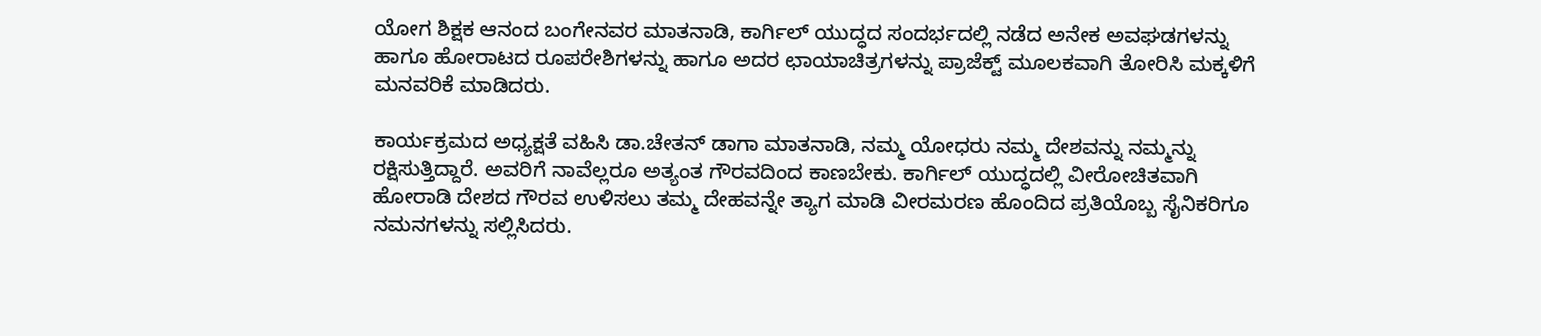ಯೋಗ ಶಿಕ್ಷಕ ಆನಂದ ಬಂಗೇನವರ ಮಾತನಾಡಿ, ಕಾರ್ಗಿಲ್ ಯುದ್ಧದ ಸಂದರ್ಭದಲ್ಲಿ ನಡೆದ ಅನೇಕ ಅವಘಡಗಳನ್ನು ಹಾಗೂ ಹೋರಾಟದ ರೂಪರೇಶಿಗಳನ್ನು ಹಾಗೂ ಅದರ ಛಾಯಾಚಿತ್ರಗಳನ್ನು ಪ್ರಾಜೆಕ್ಟ್ ಮೂಲಕವಾಗಿ ತೋರಿಸಿ ಮಕ್ಕಳಿಗೆ ಮನವರಿಕೆ ಮಾಡಿದರು.

ಕಾರ್ಯಕ್ರಮದ ಅಧ್ಯಕ್ಷತೆ ವಹಿಸಿ ಡಾ.ಚೇತನ್ ಡಾಗಾ ಮಾತನಾಡಿ, ನಮ್ಮ ಯೋಧರು ನಮ್ಮ ದೇಶವನ್ನು ನಮ್ಮನ್ನು ರಕ್ಷಿಸುತ್ತಿದ್ದಾರೆ. ಅವರಿಗೆ ನಾವೆಲ್ಲರೂ ಅತ್ಯಂತ ಗೌರವದಿಂದ ಕಾಣಬೇಕು. ಕಾರ್ಗಿಲ್ ಯುದ್ಧದಲ್ಲಿ ವೀರೋಚಿತವಾಗಿ ಹೋರಾಡಿ ದೇಶದ ಗೌರವ ಉಳಿಸಲು ತಮ್ಮ ದೇಹವನ್ನೇ ತ್ಯಾಗ ಮಾಡಿ ವೀರಮರಣ ಹೊಂದಿದ ಪ್ರತಿಯೊಬ್ಬ ಸೈನಿಕರಿಗೂ ನಮನಗಳನ್ನು ಸಲ್ಲಿಸಿದರು.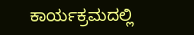ಕಾರ್ಯಕ್ರಮದಲ್ಲಿ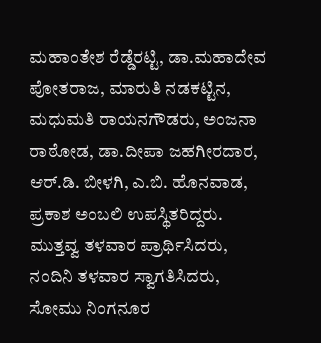ಮಹಾಂತೇಶ ರೆಡ್ಡೆರಟ್ಟಿ, ಡಾ.ಮಹಾದೇವ ಪೋತರಾಜ, ಮಾರುತಿ ನಡಕಟ್ಟಿನ, ಮಧುಮತಿ ರಾಯನಗೌಡರು, ಅಂಜನಾ ರಾಠೋಡ, ಡಾ.ದೀಪಾ ಜಹಗೀರದಾರ, ಆರ್.ಡಿ. ಬೀಳಗಿ, ಎ.ಬಿ. ಹೊನವಾಡ, ಪ್ರಕಾಶ ಅಂಬಲಿ ಉಪಸ್ಥಿತರಿದ್ದರು. ಮುತ್ತವ್ವ ತಳವಾರ ಪ್ರಾರ್ಥಿಸಿದರು, ನಂದಿನಿ ತಳವಾರ ಸ್ವಾಗತಿಸಿದರು, ಸೋಮು ನಿಂಗನೂರ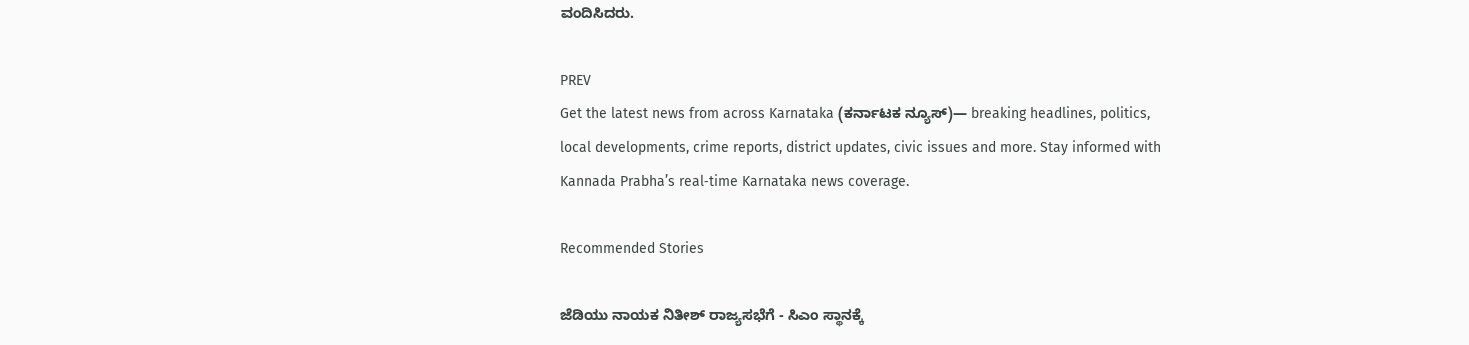ವಂದಿಸಿದರು.

PREV
Get the latest news from across Karnataka (ಕರ್ನಾಟಕ ನ್ಯೂಸ್)— breaking headlines, politics, local developments, crime reports, district updates, civic issues and more. Stay informed with Kannada Prabha’s real‑time Karnataka news coverage.

Recommended Stories

ಜೆಡಿಯು ನಾಯಕ ನಿತೀಶ್‌ ರಾಜ್ಯಸಭೆಗೆ - ಸಿಎಂ ಸ್ಥಾನಕ್ಕೆ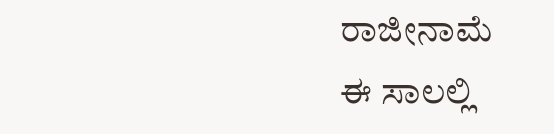ರಾಜೀನಾಮೆ
ಈ ಸಾಲಲ್ಲಿ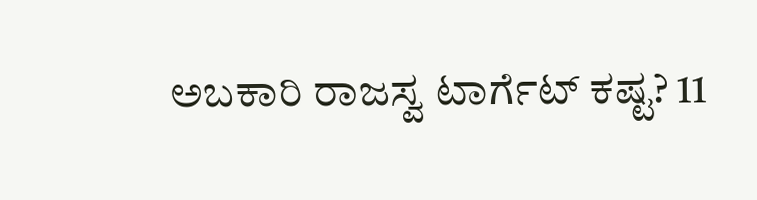ಅಬಕಾರಿ ರಾಜಸ್ವ ಟಾರ್ಗೆಟ್‌ ಕಷ್ಟ? 11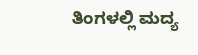ತಿಂಗಳಲ್ಲಿ ಮದ್ಯ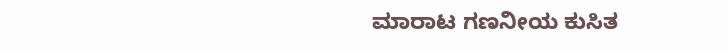ಮಾರಾಟ ಗಣನೀಯ ಕುಸಿತ